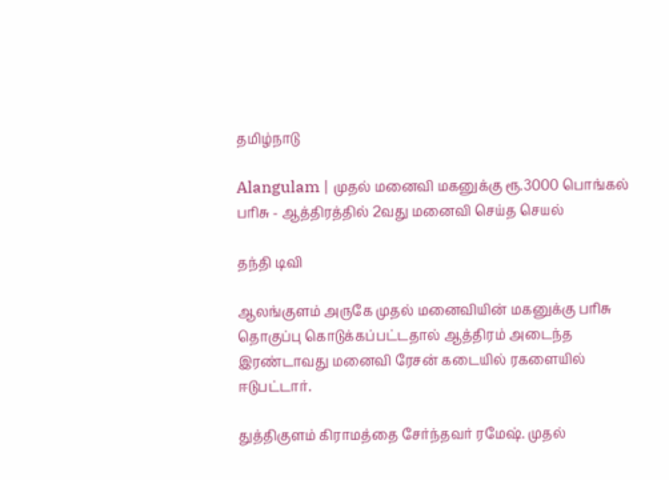தமிழ்நாடு

Alangulam | முதல் மனைவி மகனுக்கு ரூ.3000 பொங்கல் பரிசு - ஆத்திரத்தில் 2வது மனைவி செய்த செயல்

தந்தி டிவி

ஆலங்குளம் அருகே முதல் மனைவியின் மகனுக்கு பரிசு தொகுப்பு கொடுக்கப்பட்டதால் ஆத்திரம் அடைந்த இரண்டாவது மனைவி ரேசன் கடையில் ரகளையில் ஈடுபட்டார்.

துத்திகுளம் கிராமத்தை சேர்ந்தவர் ரமேஷ். முதல்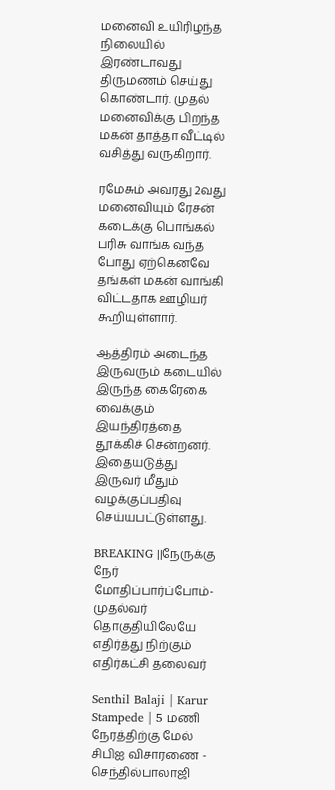மனைவி உயிரிழந்த நிலையில் இரண்டாவது திருமணம் செய்து கொண்டார். முதல் மனைவிக்கு பிறந்த மகன் தாத்தா வீட்டில் வசித்து வருகிறார்.

ரமேசும் அவரது 2வது மனைவியும் ரேசன் கடைக்கு பொங்கல் பரிசு வாங்க வந்த போது ஏற்கெனவே தங்கள் மகன் வாங்கி விட்டதாக ஊழியர் கூறியுள்ளார்.

ஆத்திரம் அடைந்த இருவரும் கடையில் இருந்த கைரேகை வைக்கும் இயந்திரத்தை தூக்கிச் சென்றனர். இதையடுத்து இருவர் மீதும் வழக்குப்பதிவு செய்யபட்டுள்ளது.

BREAKING ||நேருக்கு நேர் மோதிப்பார்ப்போம்-முதல்வர் தொகுதியிலேயே எதிர்த்து நிற்கும் எதிர்கட்சி தலைவர்

Senthil Balaji | Karur Stampede | 5 மணி நேரத்திற்கு மேல் சிபிஐ விசாரணை - செந்தில்பாலாஜி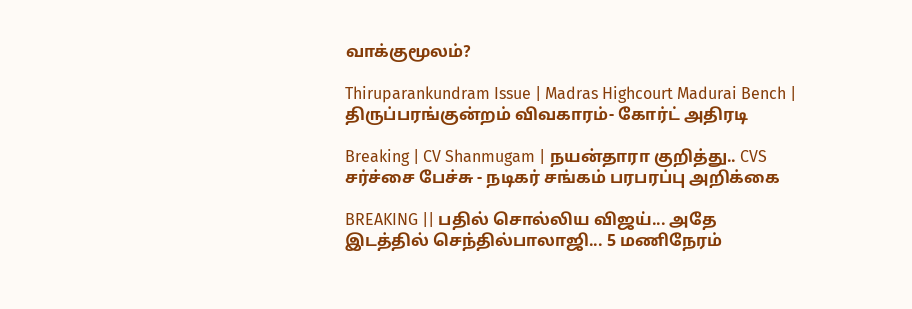வாக்குமூலம்?

Thiruparankundram Issue | Madras Highcourt Madurai Bench | திருப்பரங்குன்றம் விவகாரம்- கோர்ட் அதிரடி

Breaking | CV Shanmugam | நயன்தாரா குறித்து.. CVS சர்ச்சை பேச்சு - நடிகர் சங்கம் பரபரப்பு அறிக்கை

BREAKING || பதில் சொல்லிய விஜய்... அதே இடத்தில் செந்தில்பாலாஜி... 5 மணிநேரம்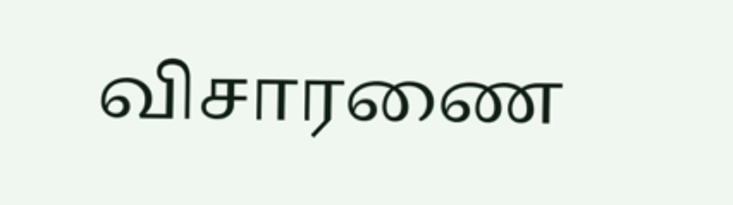விசாரணை